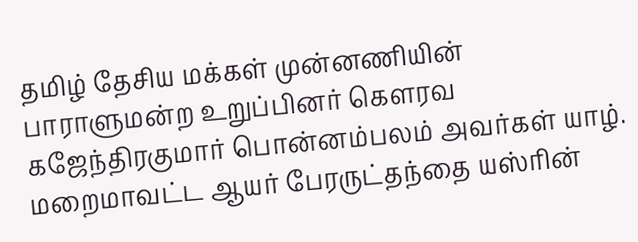தமிழ் தேசிய மக்கள் முன்னணியின் பாராளுமன்ற உறுப்பினர் கௌரவ கஜேந்திரகுமார் பொன்னம்பலம் அவர்கள் யாழ். மறைமாவட்ட ஆயர் பேரருட்தந்தை யஸ்ரின்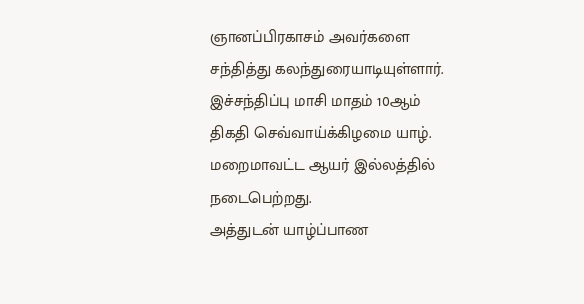ஞானப்பிரகாசம் அவர்களை சந்தித்து கலந்துரையாடியுள்ளார்.
இச்சந்திப்பு மாசி மாதம் 10ஆம் திகதி செவ்வாய்க்கிழமை யாழ். மறைமாவட்ட ஆயர் இல்லத்தில் நடைபெற்றது.
அத்துடன் யாழ்ப்பாண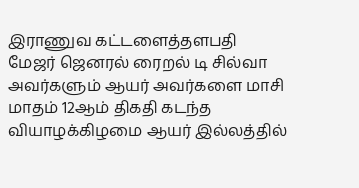இராணுவ கட்டளைத்தளபதி மேஜர் ஜெனரல் ரைறல் டி சில்வா அவர்களும் ஆயர் அவர்களை மாசி மாதம் 12ஆம் திகதி கடந்த வியாழக்கிழமை ஆயர் இல்லத்தில்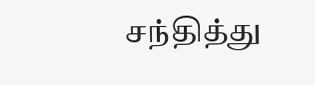சந்தித்து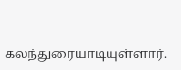கலந்துரையாடியுள்ளார்.